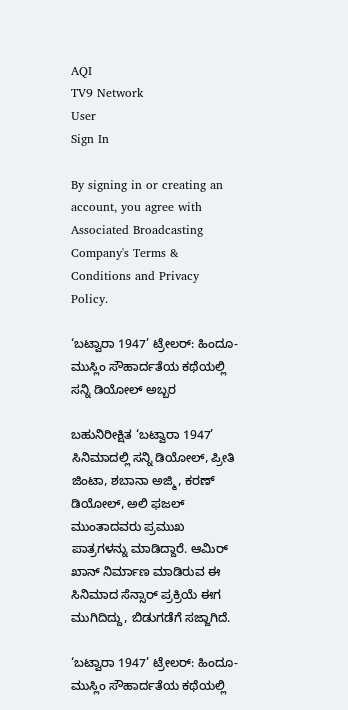AQI
TV9 Network
User
Sign In

By signing in or creating an account, you agree with Associated Broadcasting Company's Terms & Conditions and Privacy Policy.

‘ಬಟ್ವಾರಾ 1947’ ಟ್ರೇಲರ್: ಹಿಂದೂ-ಮುಸ್ಲಿಂ ಸೌಹಾರ್ದತೆಯ ಕಥೆಯಲ್ಲಿ ಸನ್ನಿ ಡಿಯೋಲ್ ಅಬ್ಬರ

ಬಹುನಿರೀಕ್ಷಿತ ‘ಬಟ್ವಾರಾ 1947’ ಸಿನಿಮಾದಲ್ಲಿ ಸನ್ನಿ ಡಿಯೋಲ್, ಪ್ರೀತಿ ಜಿಂಟಾ, ಶಬಾನಾ ಅಜ್ಮಿ, ಕರಣ್ ಡಿಯೋಲ್, ಅಲಿ ಫಜಲ್ ಮುಂತಾದವರು ಪ್ರಮುಖ ಪಾತ್ರಗಳನ್ನು ಮಾಡಿದ್ದಾರೆ. ಆಮಿರ್ ಖಾನ್ ನಿರ್ಮಾಣ ಮಾಡಿರುವ ಈ ಸಿನಿಮಾದ ಸೆನ್ಸಾರ್ ಪ್ರಕ್ರಿಯೆ ಈಗ ಮುಗಿದಿದ್ದು, ಬಿಡುಗಡೆಗೆ ಸಜ್ಜಾಗಿದೆ.

‘ಬಟ್ವಾರಾ 1947’ ಟ್ರೇಲರ್: ಹಿಂದೂ-ಮುಸ್ಲಿಂ ಸೌಹಾರ್ದತೆಯ ಕಥೆಯಲ್ಲಿ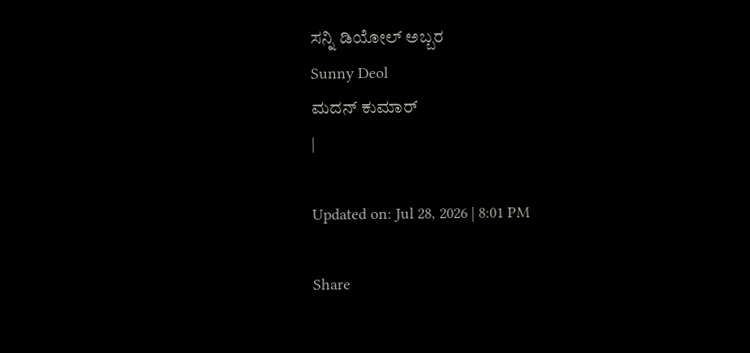ಸನ್ನಿ ಡಿಯೋಲ್ ಅಬ್ಬರ
Sunny Deol
ಮದನ್ ಕುಮಾರ್
|

Updated on: Jul 28, 2026 | 8:01 PM

Share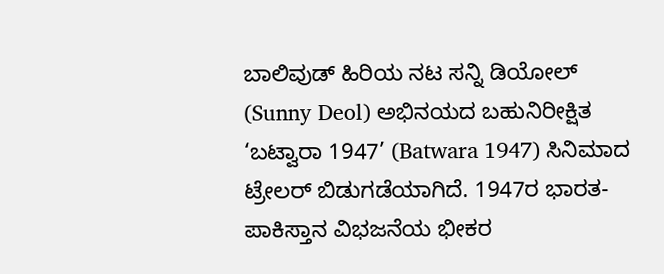ಬಾಲಿವುಡ್ ಹಿರಿಯ ನಟ ಸನ್ನಿ ಡಿಯೋಲ್ (Sunny Deol) ಅಭಿನಯದ ಬಹುನಿರೀಕ್ಷಿತ ‘ಬಟ್ವಾರಾ 1947’ (Batwara 1947) ಸಿನಿಮಾದ ಟ್ರೇಲರ್ ಬಿಡುಗಡೆಯಾಗಿದೆ. 1947ರ ಭಾರತ-ಪಾಕಿಸ್ತಾನ ವಿಭಜನೆಯ ಭೀಕರ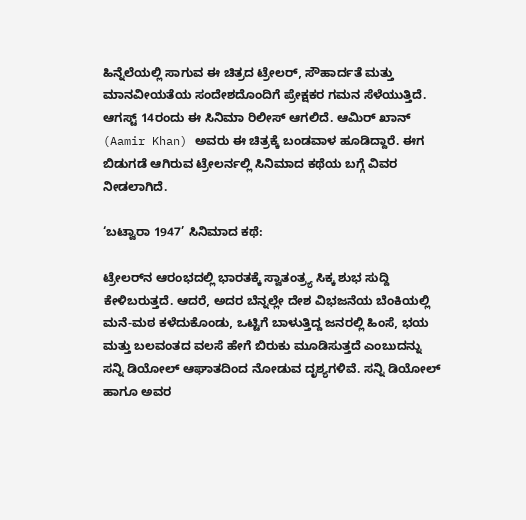ಹಿನ್ನೆಲೆಯಲ್ಲಿ ಸಾಗುವ ಈ ಚಿತ್ರದ ಟ್ರೇಲರ್, ಸೌಹಾರ್ದತೆ ಮತ್ತು ಮಾನವೀಯತೆಯ ಸಂದೇಶದೊಂದಿಗೆ ಪ್ರೇಕ್ಷಕರ ಗಮನ ಸೆಳೆಯುತ್ತಿದೆ. ಆಗಸ್ಟ್ 14ರಂದು ಈ ಸಿನಿಮಾ ರಿಲೀಸ್ ಆಗಲಿದೆ. ಆಮಿರ್ ಖಾನ್ (Aamir Khan) ಅವರು ಈ ಚಿತ್ರಕ್ಕೆ ಬಂಡವಾಳ ಹೂಡಿದ್ದಾರೆ. ಈಗ ಬಿಡುಗಡೆ ಆಗಿರುವ ಟ್ರೇಲರ್ನಲ್ಲಿ ಸಿನಿಮಾದ ಕಥೆಯ ಬಗ್ಗೆ ವಿವರ ನೀಡಲಾಗಿದೆ.

‘ಬಟ್ವಾರಾ 1947’ ಸಿನಿಮಾದ ಕಥೆ:

ಟ್ರೇಲರ್‌ನ ಆರಂಭದಲ್ಲಿ ಭಾರತಕ್ಕೆ ಸ್ವಾತಂತ್ರ್ಯ ಸಿಕ್ಕ ಶುಭ ಸುದ್ದಿ ಕೇಳಿಬರುತ್ತದೆ. ಆದರೆ, ಅದರ ಬೆನ್ನಲ್ಲೇ ದೇಶ ವಿಭಜನೆಯ ಬೆಂಕಿಯಲ್ಲಿ ಮನೆ-ಮಠ ಕಳೆದುಕೊಂಡು, ಒಟ್ಟಿಗೆ ಬಾಳುತ್ತಿದ್ದ ಜನರಲ್ಲಿ ಹಿಂಸೆ, ಭಯ ಮತ್ತು ಬಲವಂತದ ವಲಸೆ ಹೇಗೆ ಬಿರುಕು ಮೂಡಿಸುತ್ತದೆ ಎಂಬುದನ್ನು ಸನ್ನಿ ಡಿಯೋಲ್ ಆಘಾತದಿಂದ ನೋಡುವ ದೃಶ್ಯಗಳಿವೆ. ಸನ್ನಿ ಡಿಯೋಲ್ ಹಾಗೂ ಅವರ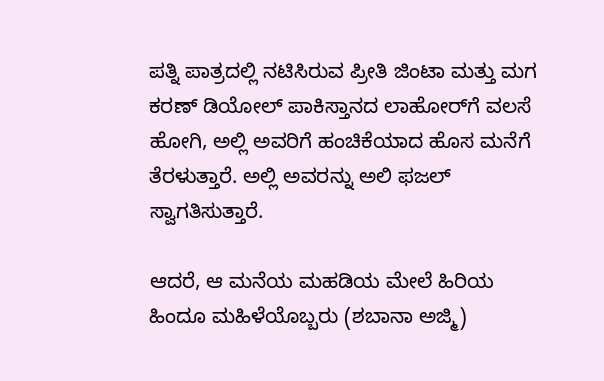ಪತ್ನಿ ಪಾತ್ರದಲ್ಲಿ ನಟಿಸಿರುವ ಪ್ರೀತಿ ಜಿಂಟಾ ಮತ್ತು ಮಗ ಕರಣ್ ಡಿಯೋಲ್ ಪಾಕಿಸ್ತಾನದ ಲಾಹೋರ್‌ಗೆ ವಲಸೆ ಹೋಗಿ, ಅಲ್ಲಿ ಅವರಿಗೆ ಹಂಚಿಕೆಯಾದ ಹೊಸ ಮನೆಗೆ ತೆರಳುತ್ತಾರೆ. ಅಲ್ಲಿ ಅವರನ್ನು ಅಲಿ ಫಜಲ್ ಸ್ವಾಗತಿಸುತ್ತಾರೆ.

ಆದರೆ, ಆ ಮನೆಯ ಮಹಡಿಯ ಮೇಲೆ ಹಿರಿಯ ಹಿಂದೂ ಮಹಿಳೆಯೊಬ್ಬರು (ಶಬಾನಾ ಅಜ್ಮಿ)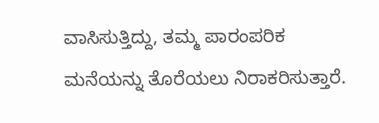ವಾಸಿಸುತ್ತಿದ್ದು, ತಮ್ಮ ಪಾರಂಪರಿಕ ಮನೆಯನ್ನು ತೊರೆಯಲು ನಿರಾಕರಿಸುತ್ತಾರೆ.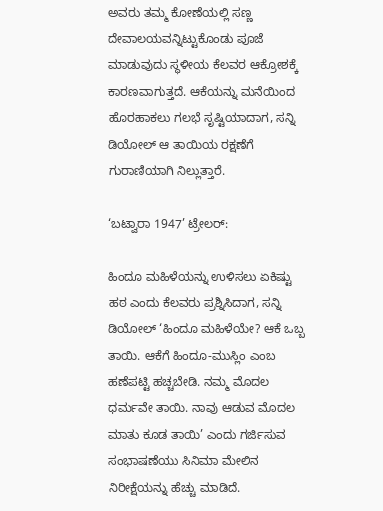ಅವರು ತಮ್ಮ ಕೋಣೆಯಲ್ಲಿ ಸಣ್ಣ ದೇವಾಲಯವನ್ನಿಟ್ಟುಕೊಂಡು ಪೂಜೆ ಮಾಡುವುದು ಸ್ಥಳೀಯ ಕೆಲವರ ಆಕ್ರೋಶಕ್ಕೆ ಕಾರಣವಾಗುತ್ತದೆ. ಆಕೆಯನ್ನು ಮನೆಯಿಂದ ಹೊರಹಾಕಲು ಗಲಭೆ ಸೃಷ್ಟಿಯಾದಾಗ, ಸನ್ನಿ ಡಿಯೋಲ್ ಆ ತಾಯಿಯ ರಕ್ಷಣೆಗೆ ಗುರಾಣಿಯಾಗಿ ನಿಲ್ಲುತ್ತಾರೆ.

‘ಬಟ್ವಾರಾ 1947’ ಟ್ರೇಲರ್:

ಹಿಂದೂ ಮಹಿಳೆಯನ್ನು ಉಳಿಸಲು ಏಕಿಷ್ಟು ಹಠ ಎಂದು ಕೆಲವರು ಪ್ರಶ್ನಿಸಿದಾಗ, ಸನ್ನಿ ಡಿಯೋಲ್ ‘ಹಿಂದೂ ಮಹಿಳೆಯೇ? ಆಕೆ ಒಬ್ಬ ತಾಯಿ. ಆಕೆಗೆ ಹಿಂದೂ-ಮುಸ್ಲಿಂ ಎಂಬ ಹಣೆಪಟ್ಟಿ ಹಚ್ಚಬೇಡಿ. ನಮ್ಮ ಮೊದಲ ಧರ್ಮವೇ ತಾಯಿ. ನಾವು ಆಡುವ ಮೊದಲ ಮಾತು ಕೂಡ ತಾಯಿ’ ಎಂದು ಗರ್ಜಿಸುವ ಸಂಭಾಷಣೆಯು ಸಿನಿಮಾ ಮೇಲಿನ ನಿರೀಕ್ಷೆಯನ್ನು ಹೆಚ್ಚು ಮಾಡಿದೆ.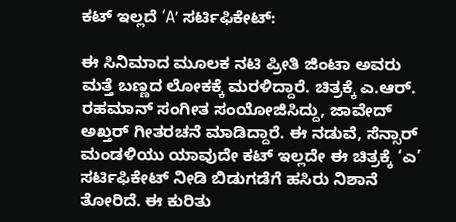ಕಟ್ ಇಲ್ಲದೆ ‘A’ ಸರ್ಟಿಫಿಕೇಟ್:

ಈ ಸಿನಿಮಾದ ಮೂಲಕ ನಟಿ ಪ್ರೀತಿ ಜಿಂಟಾ ಅವರು ಮತ್ತೆ ಬಣ್ಣದ ಲೋಕಕ್ಕೆ ಮರಳಿದ್ದಾರೆ. ಚಿತ್ರಕ್ಕೆ ಎ.ಆರ್. ರಹಮಾನ್ ಸಂಗೀತ ಸಂಯೋಜಿಸಿದ್ದು, ಜಾವೇದ್ ಅಖ್ತರ್ ಗೀತರಚನೆ ಮಾಡಿದ್ದಾರೆ. ಈ ನಡುವೆ, ಸೆನ್ಸಾರ್ ಮಂಡಳಿಯು ಯಾವುದೇ ಕಟ್ ಇಲ್ಲದೇ ಈ ಚಿತ್ರಕ್ಕೆ ‘ಎ’ ಸರ್ಟಿಫಿಕೇಟ್ ನೀಡಿ ಬಿಡುಗಡೆಗೆ ಹಸಿರು ನಿಶಾನೆ ತೋರಿದೆ. ಈ ಕುರಿತು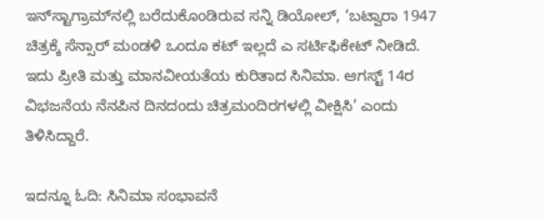ಇನ್‌ಸ್ಟಾಗ್ರಾಮ್‌ನಲ್ಲಿ ಬರೆದುಕೊಂಡಿರುವ ಸನ್ನಿ ಡಿಯೋಲ್, ‘ಬಟ್ವಾರಾ 1947 ಚಿತ್ರಕ್ಕೆ ಸೆನ್ಸಾರ್ ಮಂಡಳಿ ಒಂದೂ ಕಟ್ ಇಲ್ಲದೆ ಎ ಸರ್ಟಿಫಿಕೇಟ್ ನೀಡಿದೆ. ಇದು ಪ್ರೀತಿ ಮತ್ತು ಮಾನವೀಯತೆಯ ಕುರಿತಾದ ಸಿನಿಮಾ. ಆಗಸ್ಟ್ 14ರ ವಿಭಜನೆಯ ನೆನಪಿನ ದಿನದಂದು ಚಿತ್ರಮಂದಿರಗಳಲ್ಲಿ ವೀಕ್ಷಿಸಿ’ ಎಂದು ತಿಳಿಸಿದ್ದಾರೆ.

ಇದನ್ನೂ ಓದಿ: ಸಿನಿಮಾ ಸಂಭಾವನೆ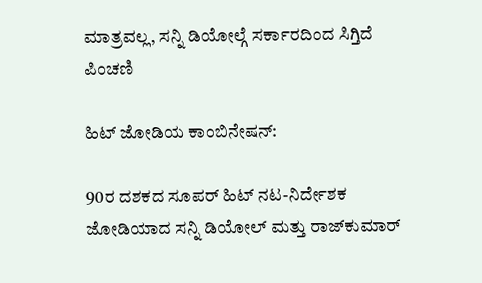ಮಾತ್ರವಲ್ಲ, ಸನ್ನಿ ಡಿಯೋಲ್ಗೆ ಸರ್ಕಾರದಿಂದ ಸಿಗ್ತಿದೆ ಪಿಂಚಣಿ

ಹಿಟ್ ಜೋಡಿಯ ಕಾಂಬಿನೇಷನ್:

90ರ ದಶಕದ ಸೂಪರ್ ಹಿಟ್ ನಟ-ನಿರ್ದೇಶಕ ಜೋಡಿಯಾದ ಸನ್ನಿ ಡಿಯೋಲ್ ಮತ್ತು ರಾಜ್‌ಕುಮಾರ್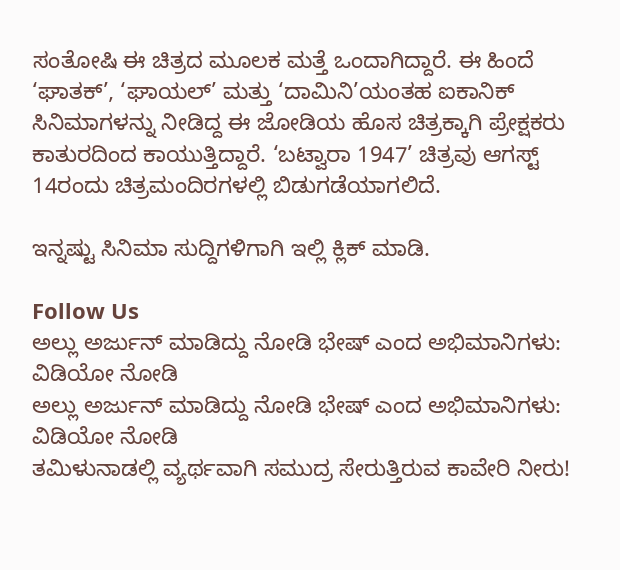ಸಂತೋಷಿ ಈ ಚಿತ್ರದ ಮೂಲಕ ಮತ್ತೆ ಒಂದಾಗಿದ್ದಾರೆ. ಈ ಹಿಂದೆ ‘ಘಾತಕ್’, ‘ಘಾಯಲ್’ ಮತ್ತು ‘ದಾಮಿನಿ’ಯಂತಹ ಐಕಾನಿಕ್ ಸಿನಿಮಾಗಳನ್ನು ನೀಡಿದ್ದ ಈ ಜೋಡಿಯ ಹೊಸ ಚಿತ್ರಕ್ಕಾಗಿ ಪ್ರೇಕ್ಷಕರು ಕಾತುರದಿಂದ ಕಾಯುತ್ತಿದ್ದಾರೆ. ‘ಬಟ್ವಾರಾ 1947’ ಚಿತ್ರವು ಆಗಸ್ಟ್ 14ರಂದು ಚಿತ್ರಮಂದಿರಗಳಲ್ಲಿ ಬಿಡುಗಡೆಯಾಗಲಿದೆ.

ಇನ್ನಷ್ಟು ಸಿನಿಮಾ ಸುದ್ದಿಗಳಿಗಾಗಿ ಇಲ್ಲಿ ಕ್ಲಿಕ್ ಮಾಡಿ.

Follow Us
ಅಲ್ಲು ಅರ್ಜುನ್ ಮಾಡಿದ್ದು ನೋಡಿ ಭೇಷ್ ಎಂದ ಅಭಿಮಾನಿಗಳು: ವಿಡಿಯೋ ನೋಡಿ
ಅಲ್ಲು ಅರ್ಜುನ್ ಮಾಡಿದ್ದು ನೋಡಿ ಭೇಷ್ ಎಂದ ಅಭಿಮಾನಿಗಳು: ವಿಡಿಯೋ ನೋಡಿ
ತಮಿಳುನಾಡಲ್ಲಿ ವ್ಯರ್ಥವಾಗಿ ಸಮುದ್ರ ಸೇರುತ್ತಿರುವ ಕಾವೇರಿ ನೀರು!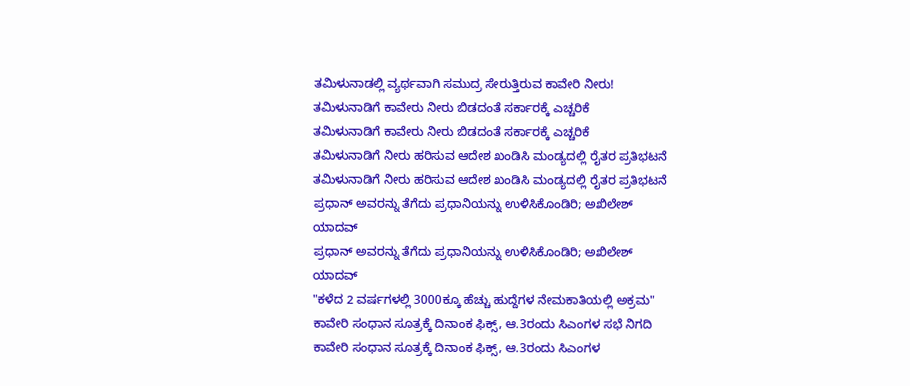ತಮಿಳುನಾಡಲ್ಲಿ ವ್ಯರ್ಥವಾಗಿ ಸಮುದ್ರ ಸೇರುತ್ತಿರುವ ಕಾವೇರಿ ನೀರು!
ತಮಿಳುನಾಡಿಗೆ ಕಾವೇರು ನೀರು ಬಿಡದಂತೆ ಸರ್ಕಾರಕ್ಕೆ ಎಚ್ಚರಿಕೆ
ತಮಿಳುನಾಡಿಗೆ ಕಾವೇರು ನೀರು ಬಿಡದಂತೆ ಸರ್ಕಾರಕ್ಕೆ ಎಚ್ಚರಿಕೆ
ತಮಿಳುನಾಡಿಗೆ ನೀರು ಹರಿಸುವ ಆದೇಶ ಖಂಡಿಸಿ ಮಂಡ್ಯದಲ್ಲಿ ರೈತರ ಪ್ರತಿಭಟನೆ
ತಮಿಳುನಾಡಿಗೆ ನೀರು ಹರಿಸುವ ಆದೇಶ ಖಂಡಿಸಿ ಮಂಡ್ಯದಲ್ಲಿ ರೈತರ ಪ್ರತಿಭಟನೆ
ಪ್ರಧಾನ್ ಅವರನ್ನು ತೆಗೆದು ಪ್ರಧಾನಿಯನ್ನು ಉಳಿಸಿಕೊಂಡಿರಿ; ಅಖಿಲೇಶ್ ಯಾದವ್
ಪ್ರಧಾನ್ ಅವರನ್ನು ತೆಗೆದು ಪ್ರಧಾನಿಯನ್ನು ಉಳಿಸಿಕೊಂಡಿರಿ; ಅಖಿಲೇಶ್ ಯಾದವ್
"ಕಳೆದ 2 ವರ್ಷಗಳಲ್ಲಿ 3000ಕ್ಕೂ ಹೆಚ್ಚು ಹುದ್ದೆಗಳ ನೇಮಕಾತಿಯಲ್ಲಿ ಅಕ್ರಮ"
ಕಾವೇರಿ ಸಂಧಾನ ಸೂತ್ರಕ್ಕೆ‌ ದಿನಾಂಕ ಫಿಕ್ಸ್, ಆ.3ರಂದು ಸಿಎಂಗಳ ಸಭೆ ನಿಗದಿ
ಕಾವೇರಿ ಸಂಧಾನ ಸೂತ್ರಕ್ಕೆ‌ ದಿನಾಂಕ ಫಿಕ್ಸ್, ಆ.3ರಂದು ಸಿಎಂಗಳ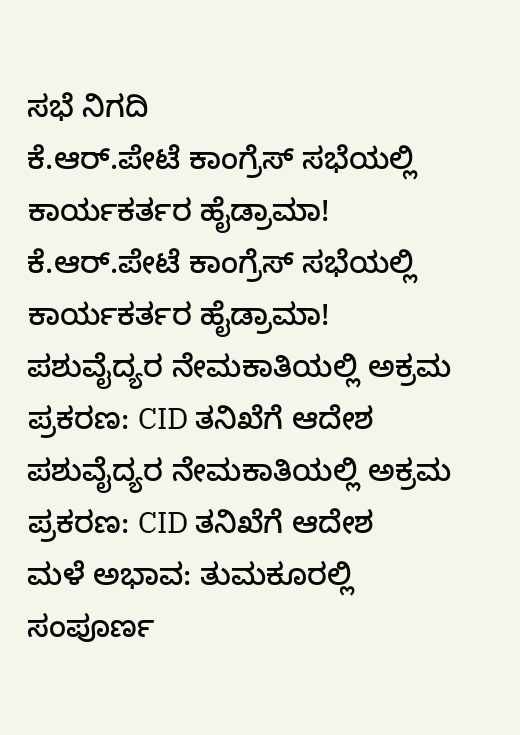ಸಭೆ ನಿಗದಿ
ಕೆ.ಆರ್.ಪೇಟೆ ಕಾಂಗ್ರೆಸ್ ಸಭೆಯಲ್ಲಿ ಕಾರ್ಯಕರ್ತರ ಹೈಡ್ರಾಮಾ!
ಕೆ.ಆರ್.ಪೇಟೆ ಕಾಂಗ್ರೆಸ್ ಸಭೆಯಲ್ಲಿ ಕಾರ್ಯಕರ್ತರ ಹೈಡ್ರಾಮಾ!
ಪಶುವೈದ್ಯರ ನೇಮಕಾತಿಯಲ್ಲಿ ಅಕ್ರಮ ಪ್ರಕರಣ: CID ತನಿಖೆಗೆ ಆದೇಶ
ಪಶುವೈದ್ಯರ ನೇಮಕಾತಿಯಲ್ಲಿ ಅಕ್ರಮ ಪ್ರಕರಣ: CID ತನಿಖೆಗೆ ಆದೇಶ
ಮಳೆ ಅಭಾವ: ತುಮಕೂರಲ್ಲಿ ಸಂಪೂರ್ಣ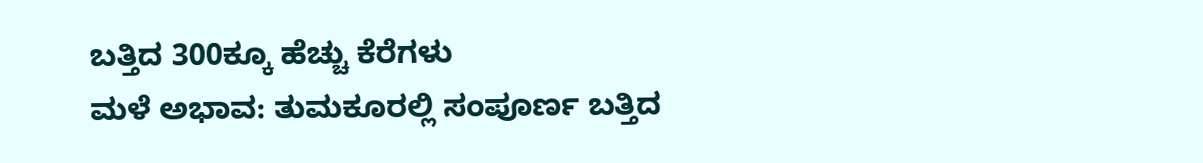ಬತ್ತಿದ 300ಕ್ಕೂ ಹೆಚ್ಚು ಕೆರೆಗಳು
ಮಳೆ ಅಭಾವ: ತುಮಕೂರಲ್ಲಿ ಸಂಪೂರ್ಣ ಬತ್ತಿದ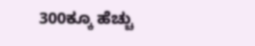300ಕ್ಕೂ ಹೆಚ್ಚು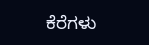ಕೆರೆಗಳು